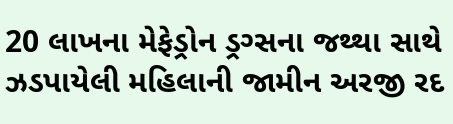20 લાખના મેફેડ્રોન ડ્રગ્સના જથ્થા સાથે ઝડપાયેલી મહિલાની જામીન અરજી રદ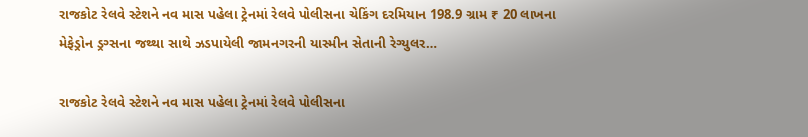રાજકોટ રેલવે સ્ટેશને નવ માસ પહેલા ટ્રેનમાં રેલવે પોલીસના ચેકિંગ દરમિયાન 198.9 ગ્રામ ₹ 20 લાખના મેફેડ્રોન ડ્રગ્સના જથ્થા સાથે ઝડપાયેલી જામનગરની યાસ્મીન સેતાની રેગ્યુલર…

રાજકોટ રેલવે સ્ટેશને નવ માસ પહેલા ટ્રેનમાં રેલવે પોલીસના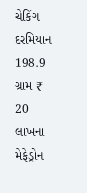ચેકિંગ દરમિયાન 198.9 ગ્રામ ₹ 20 લાખના મેફેડ્રોન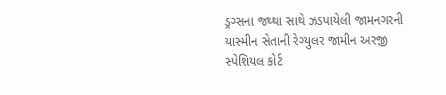ડ્રગ્સના જથ્થા સાથે ઝડપાયેલી જામનગરની યાસ્મીન સેતાની રેગ્યુલર જામીન અરજી સ્પેશિયલ કોર્ટ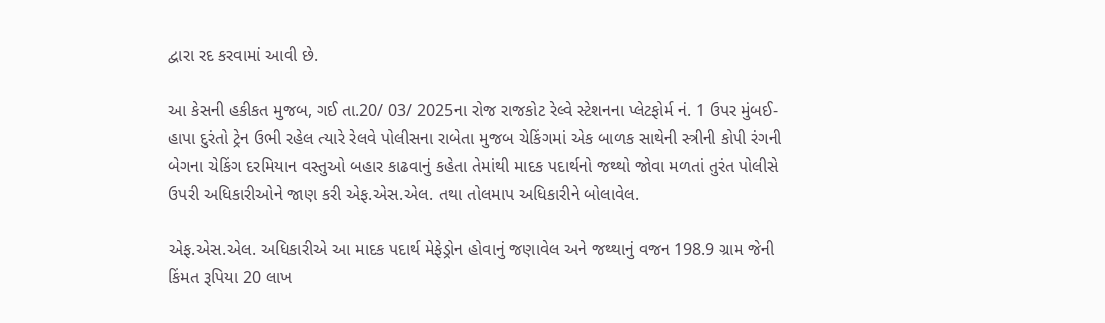દ્વારા રદ કરવામાં આવી છે.

આ કેસની હકીકત મુજબ, ગઈ તા.20/ 03/ 2025ના રોજ રાજકોટ રેલ્વે સ્ટેશનના પ્લેટફોર્મ નં. 1 ઉપર મુંબઈ- હાપા દુરંતો ટ્રેન ઉભી રહેલ ત્યારે રેલવે પોલીસના રાબેતા મુજબ ચેકિંગમાં એક બાળક સાથેની સ્ત્રીની કોપી રંગની બેગના ચેકિંગ દરમિયાન વસ્તુઓ બહાર કાઢવાનું કહેતા તેમાંથી માદક પદાર્થનો જથ્થો જોવા મળતાં તુરંત પોલીસે ઉપરી અધિકારીઓને જાણ કરી એફ.એસ.એલ. તથા તોલમાપ અધિકારીને બોલાવેલ.

એફ.એસ.એલ. અધિકારીએ આ માદક પદાર્થ મેફેડ્રોન હોવાનું જણાવેલ અને જથ્થાનું વજન 198.9 ગ્રામ જેની કિંમત રૂપિયા 20 લાખ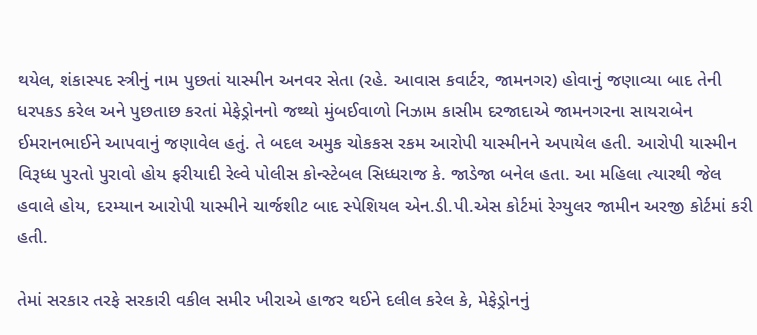થયેલ, શંકાસ્પદ સ્ત્રીનું નામ પુછતાં યાસ્મીન અનવર સેતા (રહે. આવાસ કવાર્ટર, જામનગર) હોવાનું જણાવ્યા બાદ તેની ધરપકડ કરેલ અને પુછતાછ કરતાં મેફેડ્રોનનો જથ્થો મુંબઈવાળો નિઝામ કાસીમ દરજાદાએ જામનગરના સાયરાબેન ઈમરાનભાઈને આપવાનું જણાવેલ હતું. તે બદલ અમુક ચોકકસ રકમ આરોપી યાસ્મીનને અપાયેલ હતી. આરોપી યાસ્મીન વિરૂધ્ધ પુરતો પુરાવો હોય ફરીયાદી રેલ્વે પોલીસ કોન્સ્ટેબલ સિધ્ધરાજ કે. જાડેજા બનેલ હતા. આ મહિલા ત્યારથી જેલ હવાલે હોય, દરમ્યાન આરોપી યાસ્મીને ચાર્જશીટ બાદ સ્પેશિયલ એન.ડી.પી.એસ કોર્ટમાં રેગ્યુલર જામીન અરજી કોર્ટમાં કરી હતી.

તેમાં સરકાર તરફે સરકારી વકીલ સમીર ખીરાએ હાજર થઈને દલીલ કરેલ કે, મેફેડ્રોનનું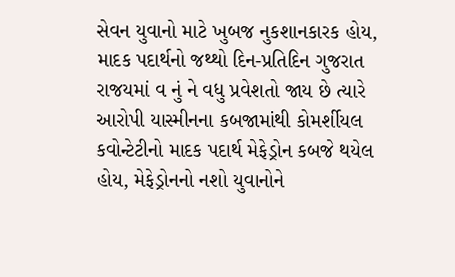સેવન યુવાનો માટે ખુબજ નુકશાનકારક હોય, માદક પદાર્થનો જથ્થો દિન-પ્રતિદિન ગુજરાત રાજયમાં વ નું ને વધુ પ્રવેશતો જાય છે ત્યારે આરોપી યાસ્મીનના કબજામાંથી કોમર્શીયલ કવોન્ટેટીનો માદક પદાર્થ મેફેડ્રોન કબજે થયેલ હોય, મેફેડ્રોનનો નશો યુવાનોને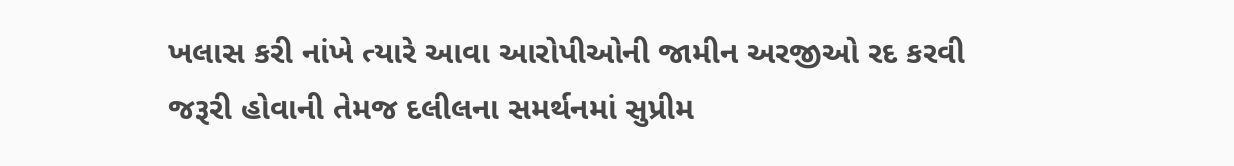ખલાસ કરી નાંખે ત્યારે આવા આરોપીઓની જામીન અરજીઓ રદ કરવી જરૂરી હોવાની તેમજ દલીલના સમર્થનમાં સુપ્રીમ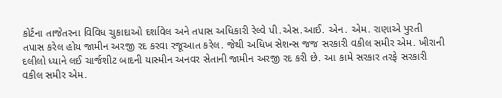કોર્ટના તાજેતરના વિવિધ ચુકાદાઓ દર્શાવેલ અને તપાસ અધિકારી રેલ્વે પી.એસ.આઈ. એન. એમ. રાણાએ પુરતી તપાસ કરેલ હોય જામીન અરજી રદ કરવા રજૂઆત કરેલ. જેથી અધિખ સેશન્સ જજ સરકારી વકીલ સમીર એમ. ખીરાની દલીલો ધ્યાને લઈ ચાર્જશીટ બાદની યાસ્મીન અનવર સેતાની જામીન અરજી રદ કરી છે. આ કામે સરકાર તરફે સરકારી વકીલ સમીર એમ.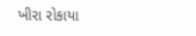ખીરા રોકાયા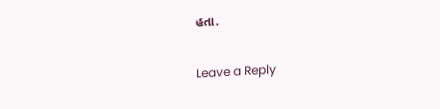હતા.

Leave a Reply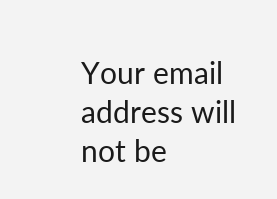Your email address will not be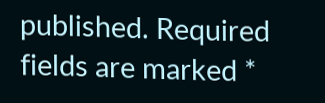published. Required fields are marked *